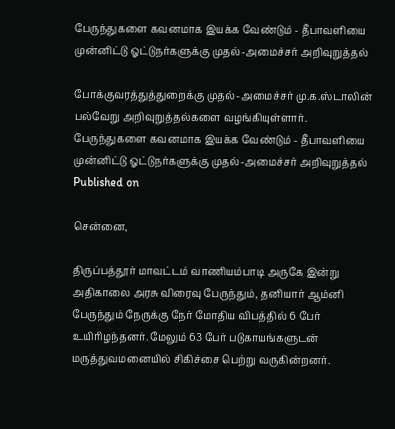பேருந்துகளை கவனமாக இயக்க வேண்டும் - தீபாவளியை முன்னிட்டு ஓட்டுநர்களுக்கு முதல்-அமைச்சர் அறிவுறுத்தல்

போக்குவரத்துத்துறைக்கு முதல்-அமைச்சர் மு.க.ஸ்டாலின் பல்வேறு அறிவுறுத்தல்களை வழங்கியுள்ளார்.
பேருந்துகளை கவனமாக இயக்க வேண்டும் - தீபாவளியை முன்னிட்டு ஓட்டுநர்களுக்கு முதல்-அமைச்சர் அறிவுறுத்தல்
Published on

சென்னை,

திருப்பத்தூர் மாவட்டம் வாணியம்பாடி அருகே இன்று அதிகாலை அரசு விரைவு பேருந்தும், தனியார் ஆம்னி பேருந்தும் நேருக்கு நேர் மோதிய விபத்தில் 6 பேர் உயிரிழந்தனர். மேலும் 63 பேர் படுகாயங்களுடன் மருத்துவமனையில் சிகிச்சை பெற்று வருகின்றனர்.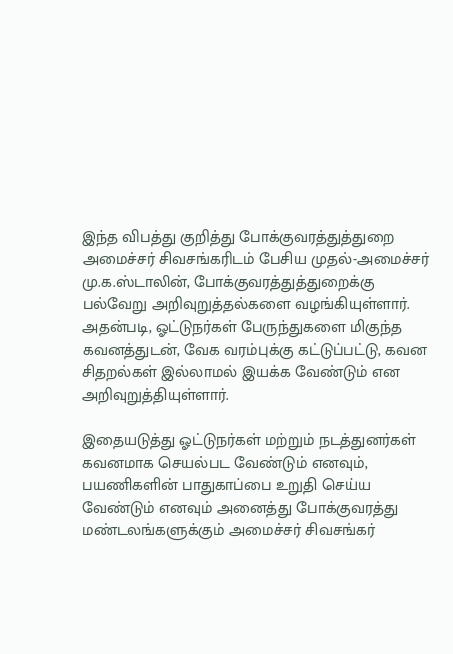இந்த விபத்து குறித்து போக்குவரத்துத்துறை அமைச்சர் சிவசங்கரிடம் பேசிய முதல்-அமைச்சர் மு.க.ஸ்டாலின், போக்குவரத்துத்துறைக்கு பல்வேறு அறிவுறுத்தல்களை வழங்கியுள்ளார். அதன்படி, ஓட்டுநர்கள் பேருந்துகளை மிகுந்த கவனத்துடன், வேக வரம்புக்கு கட்டுப்பட்டு, கவன சிதறல்கள் இல்லாமல் இயக்க வேண்டும் என அறிவுறுத்தியுள்ளார்.

இதையடுத்து ஓட்டுநர்கள் மற்றும் நடத்துனர்கள் கவனமாக செயல்பட வேண்டும் எனவும், பயணிகளின் பாதுகாப்பை உறுதி செய்ய வேண்டும் எனவும் அனைத்து போக்குவரத்து மண்டலங்களுக்கும் அமைச்சர் சிவசங்கர்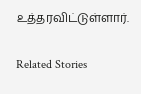உத்தரவிட்டுள்ளார்.

Related Stories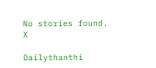No stories found.
X

Dailythanthi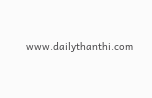www.dailythanthi.com